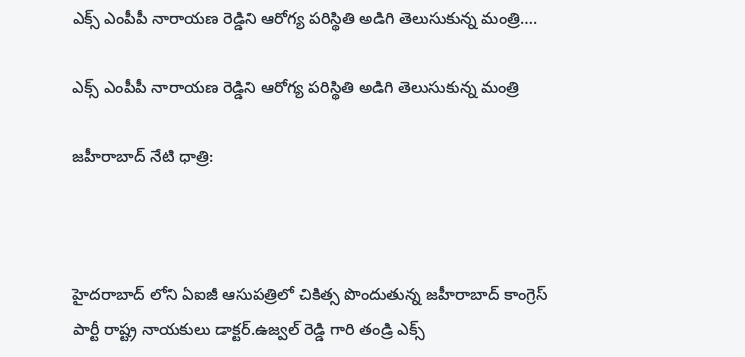ఎక్స్ ఎంపీపీ నారాయణ రెడ్డిని ఆరోగ్య పరిస్థితి అడిగి తెలుసుకున్న మంత్రి….

ఎక్స్ ఎంపీపీ నారాయణ రెడ్డిని ఆరోగ్య పరిస్థితి అడిగి తెలుసుకున్న మంత్రి

జహీరాబాద్ నేటి ధాత్రి:



హైదరాబాద్ లోని ఏఐజీ ఆసుపత్రిలో చికిత్స పొందుతున్న జహీరాబాద్ కాంగ్రెస్ పార్టీ రాష్ట్ర నాయకులు డాక్టర్.ఉజ్వల్ రెడ్డి గారి తండ్రి ఎక్స్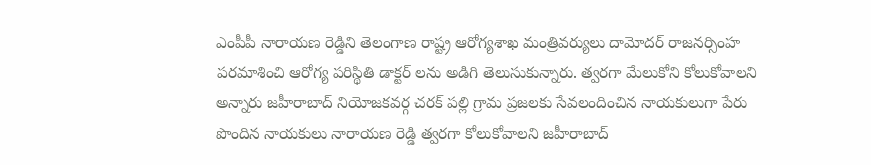ఎంపీపీ నారాయణ రెడ్డిని తెలంగాణ రాష్ట్ర ఆరోగ్యశాఖ మంత్రివర్యులు దామోదర్ రాజనర్సింహ పరమాశించి ఆరోగ్య పరిస్థితి డాక్టర్ లను అడిగి తెలుసుకున్నారు. త్వరగా మేలుకోని కోలుకోవాలని అన్నారు జహీరాబాద్ నియోజకవర్గ చరక్ పల్లి గ్రామ ప్రజలకు సేవలందించిన నాయకులుగా పేరు పొందిన నాయకులు నారాయణ రెడ్డి త్వరగా కోలుకోవాలని జహీరాబాద్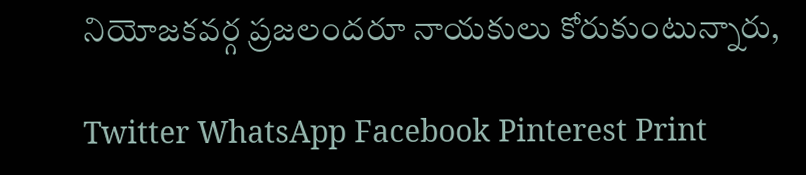నియోజకవర్గ ప్రజలందరూ నాయకులు కోరుకుంటున్నారు,

Twitter WhatsApp Facebook Pinterest Print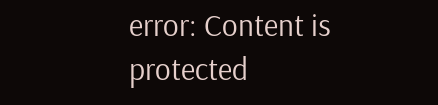error: Content is protected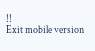!!
Exit mobile version